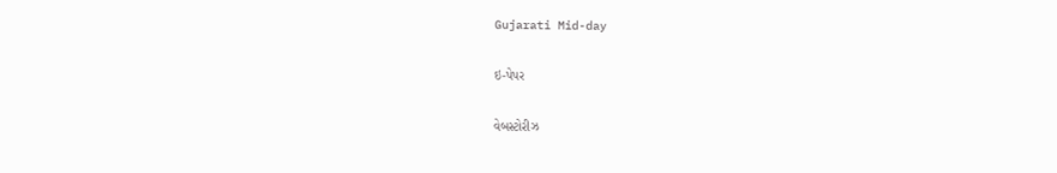Gujarati Mid-day

ઇ-પેપર

વેબસ્ટોરીઝ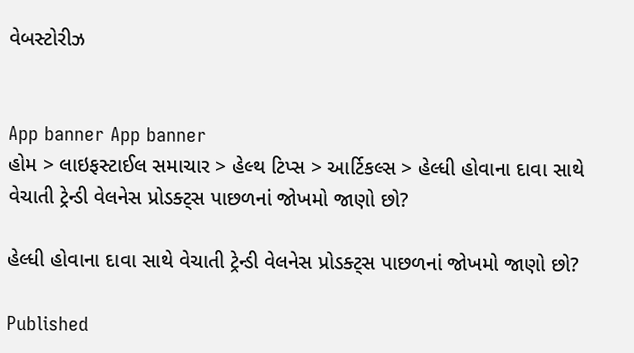વેબસ્ટોરીઝ


App banner App banner
હોમ > લાઇફસ્ટાઈલ સમાચાર > હેલ્થ ટિપ્સ > આર્ટિકલ્સ > હેલ્ધી હોવાના દાવા સાથે વેચાતી ટ્રેન્ડી વેલનેસ પ્રોડક્ટ્સ પાછળનાં જોખમો જાણો છો?

હેલ્ધી હોવાના દાવા સાથે વેચાતી ટ્રેન્ડી વેલનેસ પ્રોડક્ટ્સ પાછળનાં જોખમો જાણો છો?

Published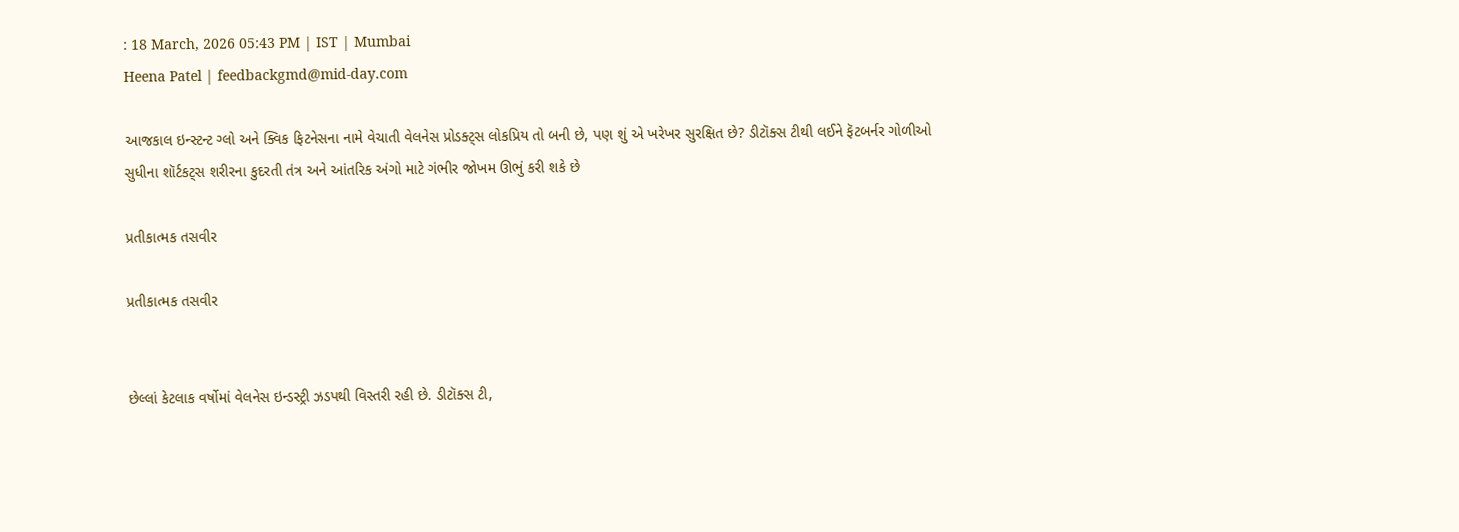: 18 March, 2026 05:43 PM | IST | Mumbai
Heena Patel | feedbackgmd@mid-day.com

આજકાલ ઇન્સ્ટન્ટ ગ્લો અને ક્વિક ફિટનેસના નામે વેચાતી વેલનેસ પ્રોડક્ટ્સ લોકપ્રિય તો બની છે, પણ શું એ ખરેખર સુરક્ષિત છે? ડીટૉક્સ ટીથી લઈને ફૅટબર્નર ગોળીઓ સુધીના શૉર્ટકટ્સ શરીરના કુદરતી તંત્ર અને આંતરિક અંગો માટે ગંભીર જોખમ ઊભું કરી શકે છે

પ્રતીકાત્મક તસવીર

પ્રતીકાત્મક તસવીર


છેલ્લાં કેટલાક વર્ષોમાં વેલનેસ ઇન્ડસ્ટ્રી ઝડપથી વિસ્તરી રહી છે. ડીટૉક્સ ટી,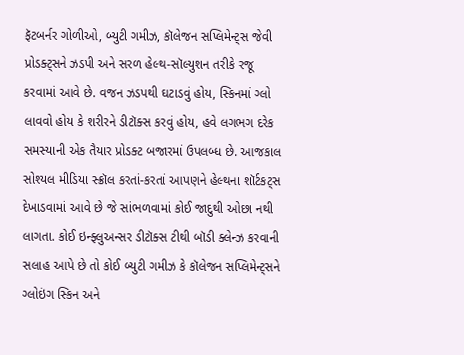ફૅટબર્નર ગોળીઓ, બ્યુટી ગમીઝ, કૉલેજન સપ્લિમેન્ટ્સ જેવી પ્રોડક્ટ્સને ઝડપી અને સરળ હેલ્થ-સૉલ્યુશન તરીકે રજૂ કરવામાં આવે છે. વજન ઝડપથી ઘટાડવું હોય, સ્કિનમાં ગ્લો લાવવો હોય કે શરીરને ડીટૉક્સ કરવું હોય, હવે લગભગ દરેક સમસ્યાની એક તૈયાર પ્રોડક્ટ બજારમાં ઉપલબ્ધ છે. આજકાલ સોશ્યલ મીડિયા સ્ક્રૉલ કરતાં-કરતાં આપણને હેલ્થના શૉર્ટકટ્સ દેખાડવામાં આવે છે જે સાંભળવામાં કોઈ જાદુથી ઓછા નથી લાગતા. કોઈ ઇન્ફ્લુઅન્સર ડીટૉક્સ ટીથી બૉડી ક્લેન્ઝ કરવાની સલાહ આપે છે તો કોઈ બ્યુટી ગમીઝ કે કૉલેજન સપ્લિમેન્ટ્સને ગ્લોઇંગ સ્કિન અને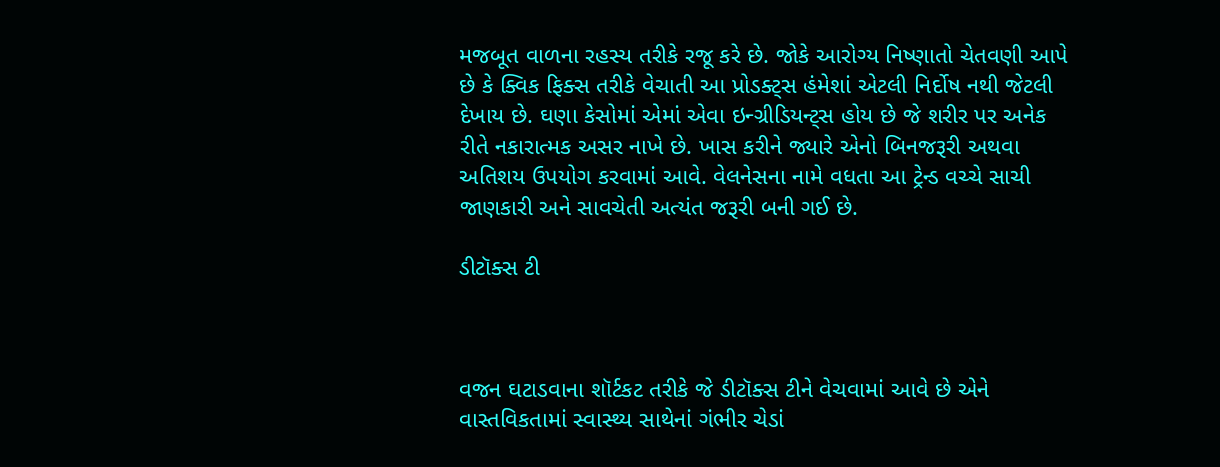મજબૂત વાળના રહસ્ય તરીકે રજૂ કરે છે. જોકે આરોગ્ય નિષ્ણાતો ચેતવણી આપે છે કે ક્વિક ફિક્સ તરીકે વેચાતી આ પ્રોડક્ટ્સ હંમેશાં એટલી નિર્દોષ નથી જેટલી દેખાય છે. ઘણા કેસોમાં એમાં એવા ઇન્ગ્રીડિયન્ટ્સ હોય છે જે શરીર પર અનેક રીતે નકારાત્મક અસર નાખે છે. ખાસ કરીને જ્યારે એનો બિનજરૂરી અથવા અતિશય ઉપયોગ કરવામાં આવે. વેલનેસના નામે વધતા આ ટ્રેન્ડ વચ્ચે સાચી જાણકારી અને સાવચેતી અત્યંત જરૂરી બની ગઈ છે.

ડીટૉક્સ ટી



વજન ઘટાડવાના શૉર્ટકટ તરીકે જે ડીટૉક્સ ટીને વેચવામાં આવે છે એને વાસ્તવિકતામાં સ્વાસ્થ્ય સાથેનાં ગંભીર ચેડાં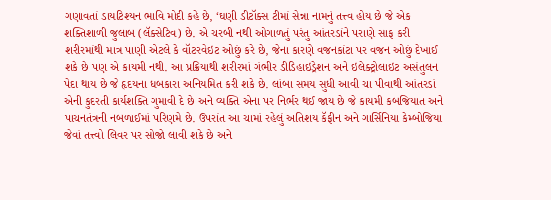ગણાવતાં ડાયટિશ્યન ભાવિ મોદી કહે છે, ‘ઘણી ડીટૉક્સ ટીમાં સેન્ના નામનું તત્ત્વ હોય છે જે એક શક્તિશાળી જુલાબ (લૅક્સેટિવ) છે. એ ચરબી નથી ઓગાળતું પરંતુ આંતરડાંને પરાણે સાફ કરી શરીરમાંથી માત્ર પાણી એટલે કે વૉટરવેઇટ ઓછું કરે છે, જેના કારણે વજનકાંટા પર વજન ઓછું દેખાઈ શકે છે પણ એ કાયમી નથી. આ પ્રક્રિયાથી શરીરમાં ગંભીર ડીડિહાઇડ્રેશન અને ઇલેક્ટ્રોલાઇટ અસંતુલન પેદા થાય છે જે હૃદયના ધબકારા અનિયમિત કરી શકે છે. લાંબા સમય સુધી આવી ચા પીવાથી આંતરડાં એની કુદરતી કાર્યશક્તિ ગુમાવી દે છે અને વ્યક્તિ એના પર નિર્ભર થઈ જાય છે જે કાયમી કબજિયાત અને પાચનતંત્રની નબળાઈમાં પરિણમે છે. ઉપરાંત આ ચામાં રહેલું અતિશય કૅફીન અને ગાર્સિનિયા કેમ્બોજિયા જેવાં તત્ત્વો લિવર પર સોજો લાવી શકે છે અને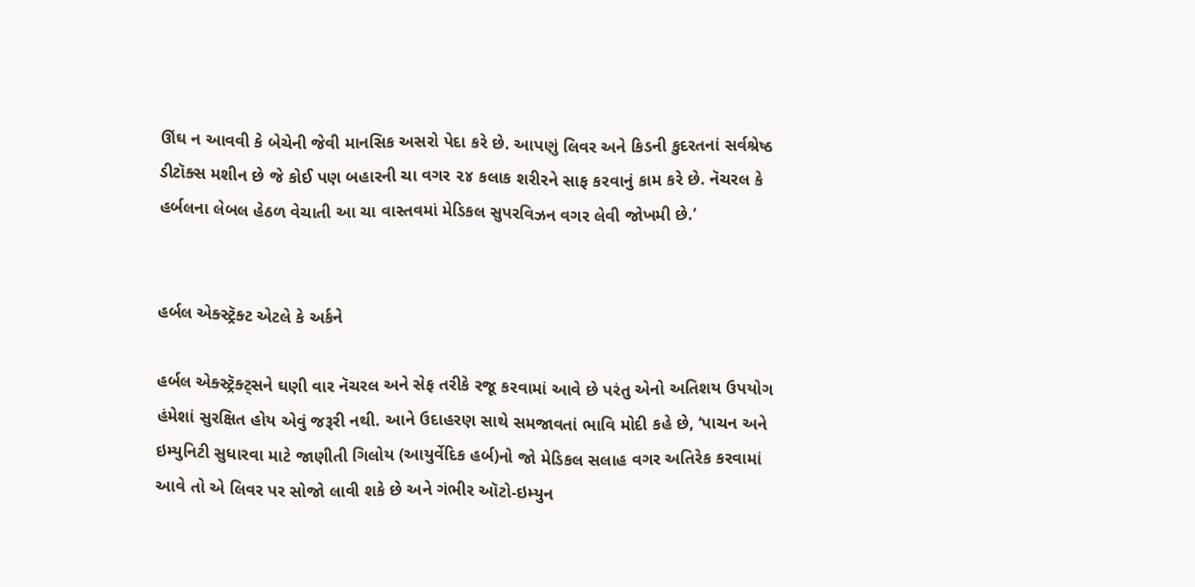ઊંઘ ન આવવી કે બેચેની જેવી માનસિક અસરો પેદા કરે છે. આપણું લિવર અને કિડની કુદરતનાં સર્વશ્રેષ્ઠ ડીટૉક્સ મશીન છે જે કોઈ પણ બહારની ચા વગર ૨૪ કલાક શરીરને સાફ કરવાનું કામ કરે છે. નૅચરલ કે હર્બલના લેબલ હેઠળ વેચાતી આ ચા વાસ્તવમાં મેડિકલ સુપરવિઝન વગર લેવી જોખમી છે.’


હર્બલ એક્સ્ટ્રૅક્ટ એટલે કે અર્કને

હર્બલ એક્સ્ટ્રૅક્ટ્સને ઘણી વાર નૅચરલ અને સેફ તરીકે રજૂ કરવામાં આવે છે પરંતુ એનો અતિશય ઉપયોગ હંમેશાં સુરક્ષિત હોય એવું જરૂરી નથી. આને ઉદાહરણ સાથે સમજાવતાં ભાવિ મોદી કહે છે, ‘પાચન અને ઇમ્યુનિટી સુધારવા માટે જાણીતી ગિલોય (આયુર્વેદિક હર્બ)નો જો મેડિકલ સલાહ વગર અતિરેક કરવામાં આવે તો એ લિવર પર સોજો લાવી શકે છે અને ગંભીર ઑટો-ઇમ્યુન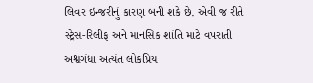લિવર ઇન્જરીનું કારણ બની શકે છે. એવી જ રીતે સ્ટ્રેસ-રિલીફ અને માનસિક શાંતિ માટે વપરાતી અશ્વગંધા અત્યંત લોકપ્રિય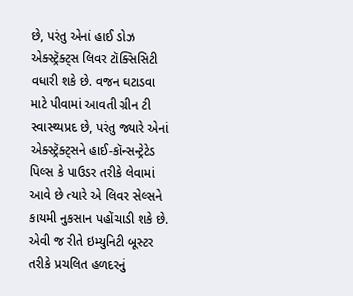છે, પરંતુ એનાં હાઈ ડોઝ એક્સ્ટ્રૅક્ટ્સ લિવર ટૉક્સિસિટી વધારી શકે છે. વજન ઘટાડવા માટે પીવામાં આવતી ગ્રીન ટી સ્વાસ્થ્યપ્રદ છે, પરંતુ જ્યારે એનાં એક્સ્ટ્રૅક્ટ્સને હાઈ-કૉન્સન્ટ્રેટેડ પિલ્સ કે પાઉડર તરીકે લેવામાં આવે છે ત્યારે એ લિવર સેલ્સને કાયમી નુકસાન પહોંચાડી શકે છે. એવી જ રીતે ઇમ્યુનિટી બૂસ્ટર તરીકે પ્રચલિત હળદરનું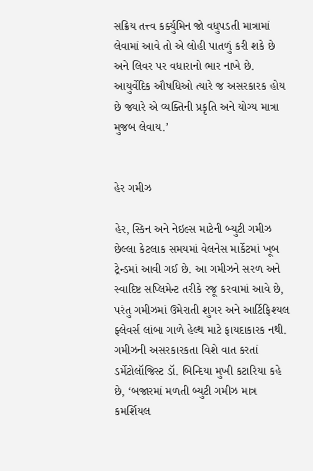સક્રિય તત્ત્વ કર્ક્યુમિન જો વધુપડતી માત્રામાં લેવામાં આવે તો એ લોહી પાતળું કરી શકે છે અને લિવર પર વધારાનો ભાર નાખે છે. આયુર્વેદિક ઔષધિઓ ત્યારે જ અસરકારક હોય છે જ્યારે એ વ્યક્તિની પ્રકૃતિ અને યોગ્ય માત્રા મુજબ લેવાય.’


હેર ગમીઝ

હેર, સ્કિન અને નેઇલ્સ માટેની બ્યુટી ગમીઝ છેલ્લા કેટલાક સમયમાં વેલનેસ માર્કેટમાં ખૂબ ટ્રેન્ડમાં આવી ગઈ છે. આ ગમીઝને સરળ અને સ્વાદિષ્ટ સપ્લિમેન્ટ તરીકે રજૂ કરવામાં આવે છે, પરંતુ ગમીઝમાં ઉમેરાતી શુગર અને આર્ટિફિશ્યલ ફ્લેવર્સ લાંબા ગાળે હેલ્થ માટે ફાયદાકારક નથી. ગમીઝની અસરકારકતા વિશે વાત કરતાં ડર્મેટોલૉજિસ્ટ ડૉ. બિન્દિયા મુખી કટારિયા કહે છે, ‘બજારમાં મળતી બ્યુટી ગમીઝ માત્ર કમર્શિયલ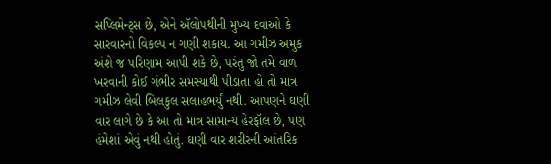સપ્લિમેન્ટ્સ છે, એને ઍલોપથીની મુખ્ય દવાઓ કે સારવારનો વિકલ્પ ન ગણી શકાય. આ ગમીઝ અમુક અંશે જ પરિણામ આપી શકે છે, પરંતુ જો તમે વાળ ખરવાની કોઈ ગંભીર સમસ્યાથી પીડાતા હો તો માત્ર ગમીઝ લેવી બિલકુલ સલાહભર્યું નથી. આપણને ઘણી વાર લાગે છે કે આ તો માત્ર સામાન્ય હેરફૉલ છે, પણ હંમેશાં એવું નથી હોતું. ઘણી વાર શરીરની આંતરિક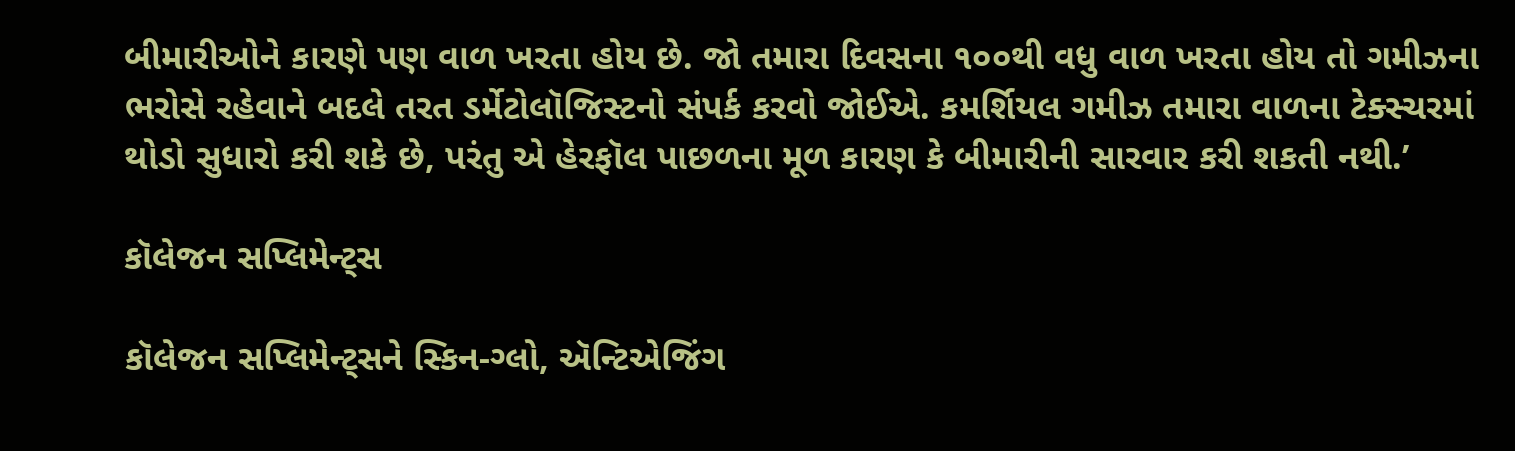બીમારીઓને કારણે પણ વાળ ખરતા હોય છે. જો તમારા દિવસના ૧૦૦થી વધુ વાળ ખરતા હોય તો ગમીઝના ભરોસે રહેવાને બદલે તરત ડર્મેટોલૉજિસ્ટનો સંપર્ક કરવો જોઈએ. કમર્શિયલ ગમીઝ તમારા વાળના ટેક્સ્ચરમાં થોડો સુધારો કરી શકે છે, પરંતુ એ હેરફૉલ પાછળના મૂળ કારણ કે બીમારીની સારવાર કરી શકતી નથી.’

કૉલેજન સપ્લિમેન્ટ્સ

કૉલેજન સપ્લિમેન્ટ્સને સ્કિન-ગ્લો, ઍન્ટિએજિંગ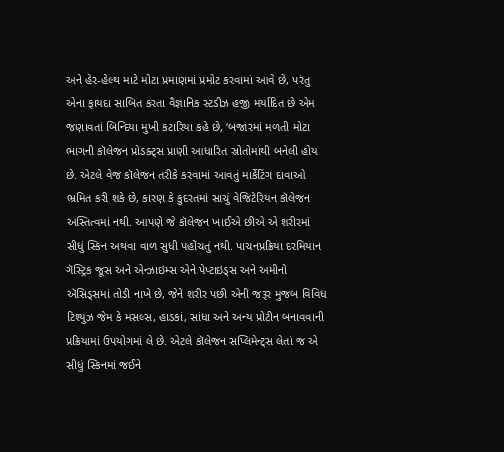અને હેર-હેલ્થ માટે મોટા પ્રમાણમાં પ્રમોટ કરવામાં આવે છે, પરંતુ એના ફાયદા સાબિત કરતા વૈજ્ઞાનિક સ્ટડીઝ હજી મર્યાદિત છે એમ જણાવતાં બિન્દિયા મુખી કટારિયા કહે છે, ‘બજારમાં મળતી મોટા ભાગની કૉલેજન પ્રોડક્ટ્સ પ્રાણી આધારિત સ્રોતોમાંથી બનેલી હોય છે. એટલે વેજ કૉલેજન તરીકે કરવામાં આવતું માર્કેટિંગ દાવાઓ ભ્રમિત કરી શકે છે, કારણ કે કુદરતમાં સાચું વેજિટેરિયન કૉલેજન અસ્તિત્વમાં નથી. આપણે જે કૉલેજન ખાઈએ છીએ એ શરીરમાં સીધું સ્કિન અથવા વાળ સુધી પહોંચતું નથી. પાચનપ્રક્રિયા દરમિયાન ગૅસ્ટ્રિક જૂસ અને એન્ઝાઇમ્સ એને પેપ્ટાઇડ્સ અને અમીનો ઍસિડ્સમાં તોડી નાખે છે, જેને શરીર પછી એની જરૂર મુજબ વિવિધ ટિશ્યુઝ જેમ કે મસલ્સ, હાડકાં, સાંધા અને અન્ય પ્રોટીન બનાવવાની પ્રક્રિયામાં ઉપયોગમાં લે છે. એટલે કૉલેજન સપ્લિમેન્ટ્સ લેતાં જ એ સીધું સ્કિનમાં જઈને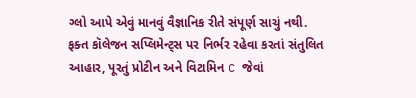ગ્લો આપે એવું માનવું વૈજ્ઞાનિક રીતે સંપૂર્ણ સાચું નથી. ફક્ત કૉલેજન સપ્લિમેન્ટ્સ પર નિર્ભર રહેવા કરતાં સંતુલિત આહાર, પૂરતું પ્રોટીન અને વિટામિન C જેવાં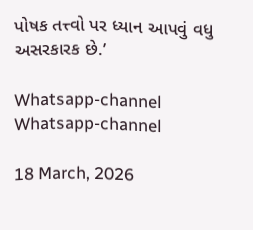પોષક તત્ત્વો પર ધ્યાન આપવું વધુ અસરકારક છે.’

Whatsapp-channel Whatsapp-channel

18 March, 2026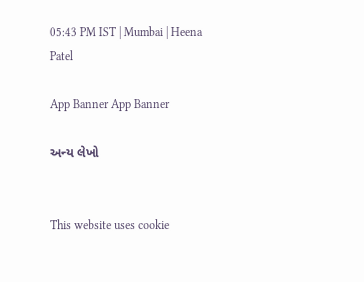05:43 PM IST | Mumbai | Heena Patel

App Banner App Banner

અન્ય લેખો


This website uses cookie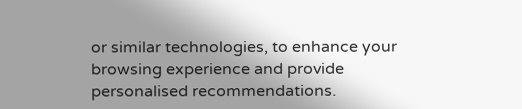or similar technologies, to enhance your browsing experience and provide personalised recommendations.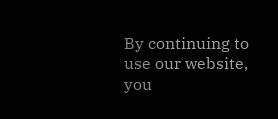By continuing to use our website, you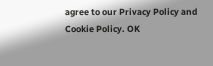agree to our Privacy Policy and Cookie Policy. OK